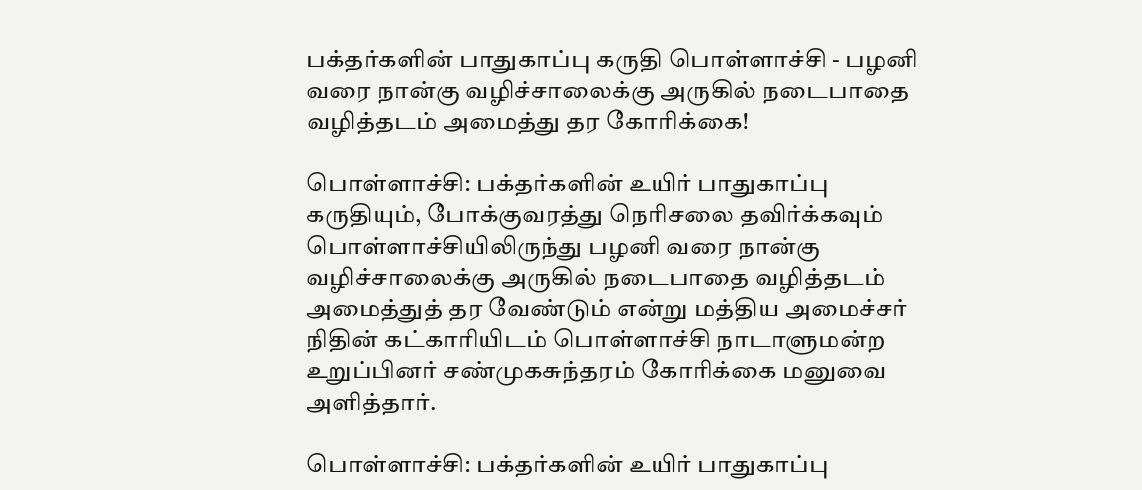பக்தர்களின் பாதுகாப்பு கருதி பொள்ளாச்சி - பழனி வரை நான்கு வழிச்சாலைக்கு அருகில் நடைபாதை வழித்தடம் அமைத்து தர கோரிக்கை!

பொள்ளாச்சி: பக்தர்களின் உயிர் பாதுகாப்பு கருதியும், போக்குவரத்து நெரிசலை தவிர்க்கவும் பொள்ளாச்சியிலிருந்து பழனி வரை நான்கு வழிச்சாலைக்கு அருகில் நடைபாதை வழித்தடம் அமைத்துத் தர வேண்டும் என்று மத்திய அமைச்சர் நிதின் கட்காரியிடம் பொள்ளாச்சி நாடாளுமன்ற உறுப்பினர் சண்முகசுந்தரம் கோரிக்கை மனுவை அளித்தார்.

பொள்ளாச்சி: பக்தர்களின் உயிர் பாதுகாப்பு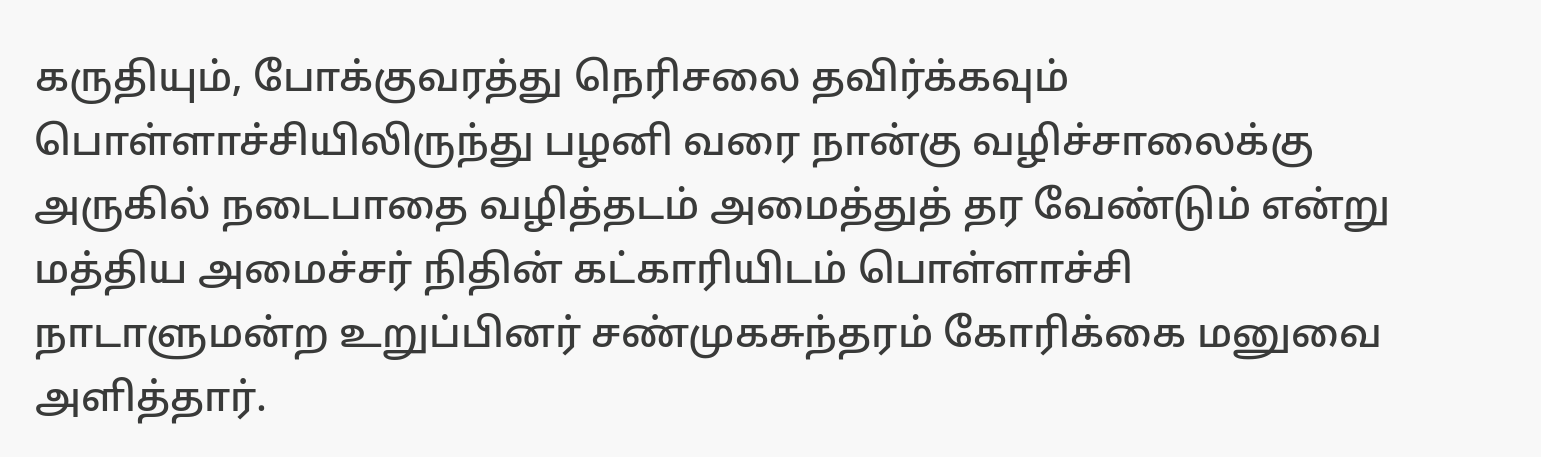கருதியும், போக்குவரத்து நெரிசலை தவிர்க்கவும் பொள்ளாச்சியிலிருந்து பழனி வரை நான்கு வழிச்சாலைக்கு அருகில் நடைபாதை வழித்தடம் அமைத்துத் தர வேண்டும் என்று மத்திய அமைச்சர் நிதின் கட்காரியிடம் பொள்ளாச்சி நாடாளுமன்ற உறுப்பினர் சண்முகசுந்தரம் கோரிக்கை மனுவை அளித்தார்.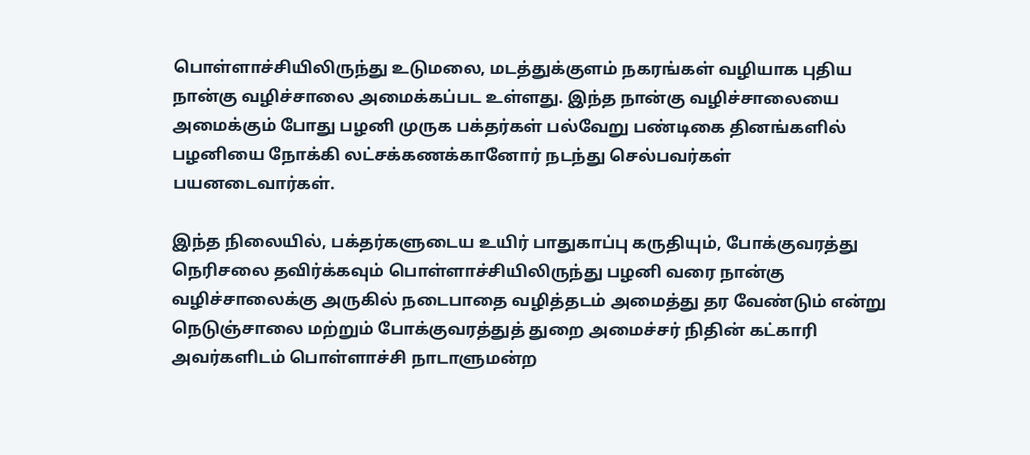பொள்ளாச்சியிலிருந்து உடுமலை, மடத்துக்குளம் நகரங்கள் வழியாக புதிய நான்கு வழிச்சாலை அமைக்கப்பட உள்ளது. இந்த நான்கு வழிச்சாலையை அமைக்கும் போது பழனி முருக பக்தர்கள் பல்வேறு பண்டிகை தினங்களில் பழனியை நோக்கி லட்சக்கணக்கானோர் நடந்து செல்பவர்கள் பயனடைவார்கள்.

இந்த நிலையில், பக்தர்களுடைய உயிர் பாதுகாப்பு கருதியும், போக்குவரத்து நெரிசலை தவிர்க்கவும் பொள்ளாச்சியிலிருந்து பழனி வரை நான்கு வழிச்சாலைக்கு அருகில் நடைபாதை வழித்தடம் அமைத்து தர வேண்டும் என்று நெடுஞ்சாலை மற்றும் போக்குவரத்துத் துறை அமைச்சர் நிதின் கட்காரி அவர்களிடம் பொள்ளாச்சி நாடாளுமன்ற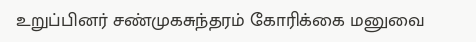உறுப்பினர் சண்முகசுந்தரம் கோரிக்கை மனுவை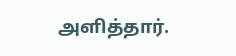அளித்தார்.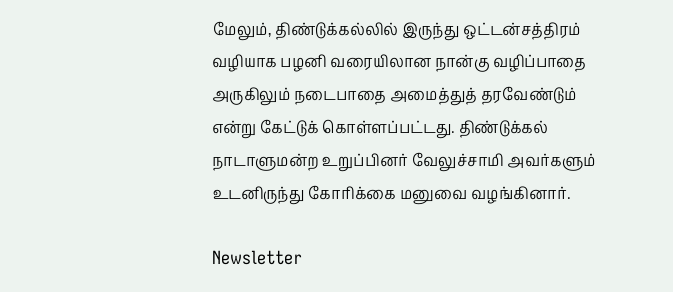மேலும், திண்டுக்கல்லில் இருந்து ஒட்டன்சத்திரம் வழியாக பழனி வரையிலான நான்கு வழிப்பாதை அருகிலும் நடைபாதை அமைத்துத் தரவேண்டும் என்று கேட்டுக் கொள்ளப்பட்டது. திண்டுக்கல் நாடாளுமன்ற உறுப்பினர் வேலுச்சாமி அவர்களும் உடனிருந்து கோரிக்கை மனுவை வழங்கினார்.

Newsletter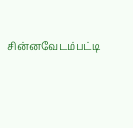சின்னவேடம்பட்டி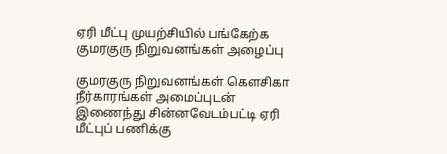ஏரி மீட்பு முயற்சியில் பங்கேற்க குமரகுரு நிறுவனங்கள் அழைப்பு

குமரகுரு நிறுவனங்கள் கெளசிகா நீர்காரங்கள் அமைப்புடன் இணைந்து சின்னவேடம்பட்டி ஏரி மீட்புப் பணிக்கு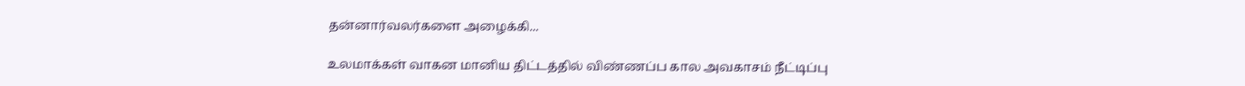தன்னார்வலர்களை அழைக்கி...

உலமாக்கள் வாகன மானிய திட்டத்தில் விண்ணப்ப கால அவகாசம் நீட்டிப்பு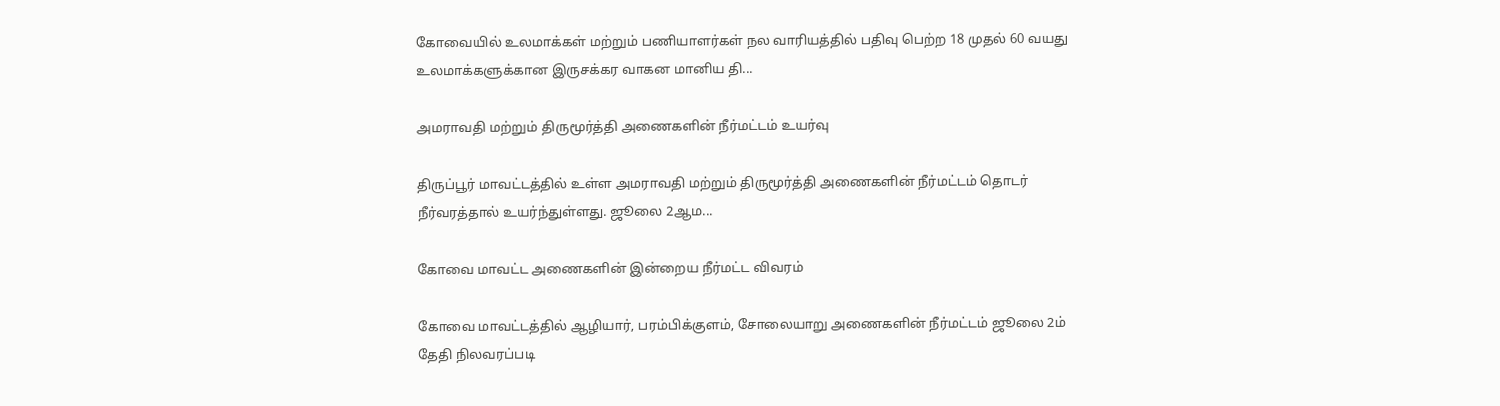கோவையில் உலமாக்கள் மற்றும் பணியாளர்கள் நல வாரியத்தில் பதிவு பெற்ற 18 முதல் 60 வயது உலமாக்களுக்கான இருசக்கர வாகன மானிய தி...

அமராவதி மற்றும் திருமூர்த்தி அணைகளின் நீர்மட்டம் உயர்வு

திருப்பூர் மாவட்டத்தில் உள்ள அமராவதி மற்றும் திருமூர்த்தி அணைகளின் நீர்மட்டம் தொடர் நீர்வரத்தால் உயர்ந்துள்ளது. ஜூலை 2ஆம...

கோவை மாவட்ட அணைகளின் இன்றைய நீர்மட்ட விவரம்

கோவை மாவட்டத்தில் ஆழியார், பரம்பிக்குளம், சோலையாறு அணைகளின் நீர்மட்டம் ஜூலை 2ம் தேதி நிலவரப்படி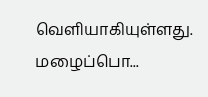வெளியாகியுள்ளது. மழைப்பொ...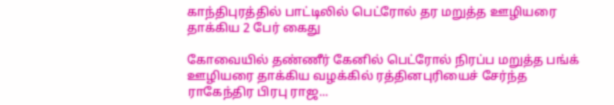காந்திபுரத்தில் பாட்டிலில் பெட்ரோல் தர மறுத்த ஊழியரை தாக்கிய 2 பேர் கைது

கோவையில் தண்ணீர் கேனில் பெட்ரோல் நிரப்ப மறுத்த பங்க் ஊழியரை தாக்கிய வழக்கில் ரத்தினபுரியைச் சேர்ந்த ராகேந்திர பிரபு ராஜ...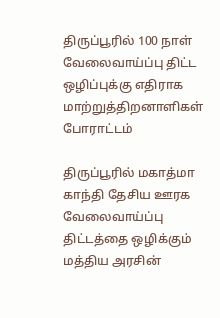திருப்பூரில் 100 நாள் வேலைவாய்ப்பு திட்ட ஒழிப்புக்கு எதிராக மாற்றுத்திறனாளிகள் போராட்டம்

திருப்பூரில் மகாத்மா காந்தி தேசிய ஊரக வேலைவாய்ப்பு திட்டத்தை ஒழிக்கும் மத்திய அரசின்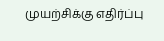முயற்சிக்கு எதிர்ப்பு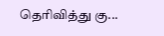தெரிவித்து கு...